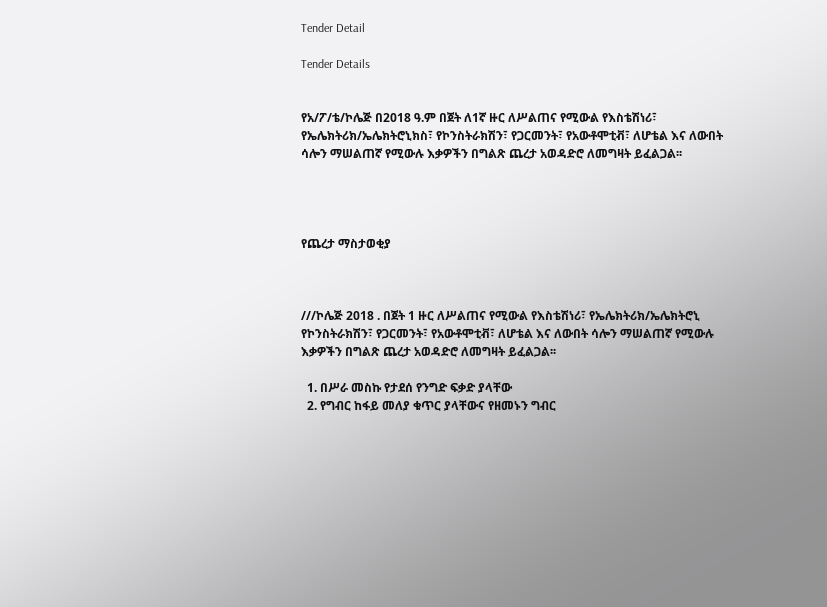Tender Detail

Tender Details


የአ/ፖ/ቴ/ኮሌጅ በ2018 ዓ.ም በጀት ለ1ኛ ዙር ለሥልጠና የሚውል የእስቴሽነሪ፣ የኤሌክትሪክ/ኤሌክትሮኒክስ፣ የኮንስትራክሽን፣ የጋርመንት፣ የአውቶሞቲቭ፣ ለሆቴል እና ለውበት ሳሎን ማሠልጠኛ የሚውሉ እቃዎችን በግልጽ ጨረታ አወዳድሮ ለመግዛት ይፈልጋል፡፡




የጨረታ ማስታወቂያ



///ኮሌጅ 2018 . በጀት 1 ዙር ለሥልጠና የሚውል የእስቴሽነሪ፣ የኤሌክትሪክ/ኤሌክትሮኒ የኮንስትራክሽን፣ የጋርመንት፣ የአውቶሞቲቭ፣ ለሆቴል እና ለውበት ሳሎን ማሠልጠኛ የሚውሉ እቃዎችን በግልጽ ጨረታ አወዳድሮ ለመግዛት ይፈልጋል፡፡

  1. በሥራ መስኩ የታደሰ የንግድ ፍቃድ ያላቸው
  2. የግብር ከፋይ መለያ ቁጥር ያላቸውና የዘመኑን ግብር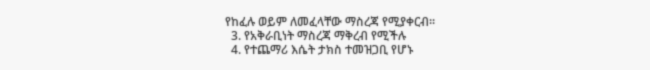የከፈሉ ወይም ለመፈላቸው ማስረጃ የሚያቀርብ፡፡
  3. የአቅራቢነት ማስረጃ ማቅረብ የሚችሉ
  4. የተጨማሪ እሴት ታክስ ተመዝጋቢ የሆኑ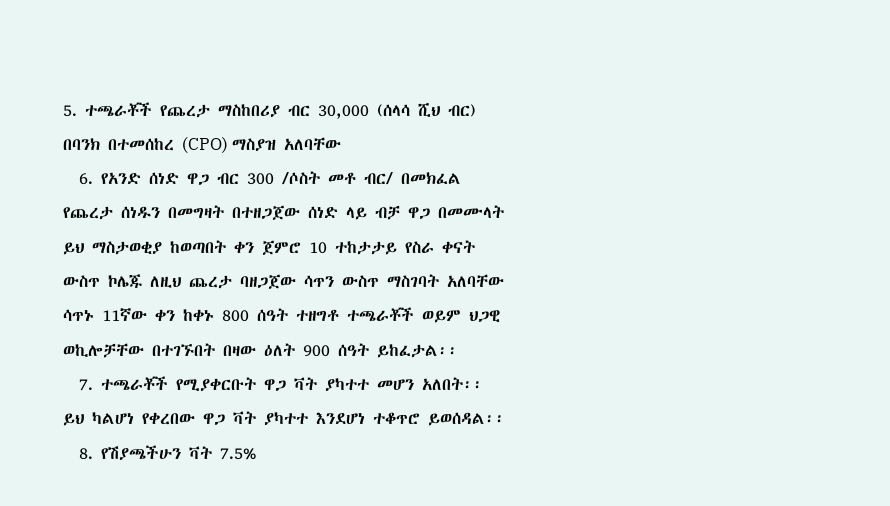5. ተጫራቾች የጨረታ ማስከበሪያ ብር 30,000 (ሰላሳ ሺህ ብር) በባንክ በተመሰከረ (CPO) ማስያዝ አለባቸው
  6. የአንድ ሰነድ ዋጋ ብር 300 /ሶስት መቶ ብር/ በመክፈል የጨረታ ሰነዱን በመግዛት በተዘጋጀው ሰነድ ላይ ብቻ ዋጋ በመሙላት ይህ ማስታወቂያ ከወጣበት ቀን ጀምሮ 10 ተከታታይ የስራ ቀናት ውስጥ ኮሌጁ ለዚህ ጨረታ ባዘጋጀው ሳጥን ውስጥ ማስገባት አለባቸው ሳጥኑ 11ኛው ቀን ከቀኑ 800 ሰዓት ተዘግቶ ተጫራቾች ወይም ህጋዊ ወኪሎቻቸው በተገኙበት በዛው ዕለት 900 ሰዓት ይከፈታል፡፡
  7. ተጫራቾች የሚያቀርቡት ዋጋ ቫት ያካተተ መሆን አለበት፡፡ ይህ ካልሆነ የቀረበው ዋጋ ቫት ያካተተ እንደሆነ ተቆጥሮ ይወሰዳል፡፡
  8. የሽያጫችሁን ቫት 7.5%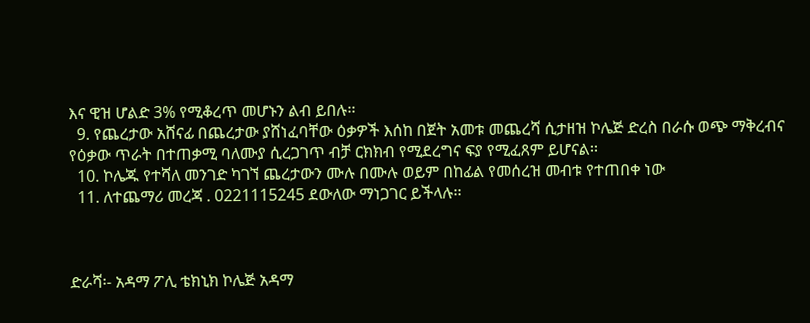እና ዊዝ ሆልድ 3% የሚቆረጥ መሆኑን ልብ ይበሉ፡፡
  9. የጨረታው አሸናፊ በጨረታው ያሸነፈባቸው ዕቃዎች እሰከ በጀት አመቱ መጨረሻ ሲታዘዝ ኮሌጅ ድረስ በራሱ ወጭ ማቅረብና የዕቃው ጥራት በተጠቃሚ ባለሙያ ሲረጋገጥ ብቻ ርክክብ የሚደረግና ፍያ የሚፈጸም ይሆናል፡፡
  10. ኮሌጁ የተሻለ መንገድ ካገኘ ጨረታውን ሙሉ በሙሉ ወይም በከፊል የመሰረዝ መብቱ የተጠበቀ ነው
  11. ለተጨማሪ መረጃ . 0221115245 ደውለው ማነጋገር ይችላሉ፡፡



ድራሻ፡- አዳማ ፖሊ ቴክኒክ ኮሌጅ አዳማ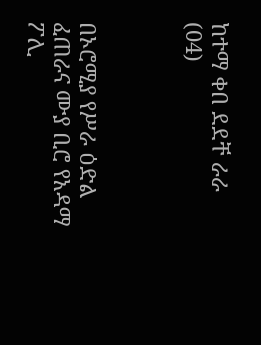ከተማ ቀበ ደደቸ ራራ (04)



በኦሮሚያ የሥራ ዕድል ፈጠራና ሙያ ቢሮ የአዳማ ፖሊ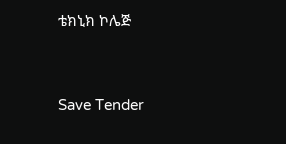ቴክኒክ ኮሌጅ



Save Tender